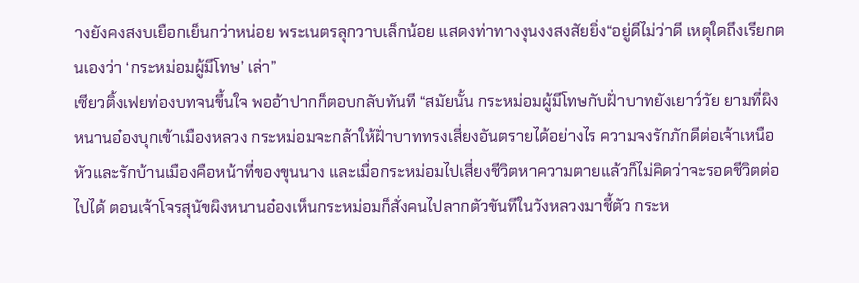างยังคงสงบเยือกเย็นกว่าหน่อย พระเนตรลุกวาบเล็กน้อย แสดงท่าทางงุนงงสงสัยยิ่ง“อยู่ดีไม่ว่าดี เหตุใดถึงเรียกตนเองว่า ‘กระหม่อมผู้มีโทษ’ เล่า”
เซียวติ้งเฟยท่องบทจนขึ้นใจ พออ้าปากก็ตอบกลับทันที “สมัยนั้น กระหม่อมผู้มีโทษกับฝั่าบาทยังเยาว์วัย ยามที่ผิงหนานอ๋องบุกเข้าเมืองหลวง กระหม่อมจะกล้าให้ฝั่าบาททรงเสี่ยงอันตรายได้อย่างไร ความจงรักภักดีต่อเจ้าเหนือหัวและรักบ้านเมืองคือหน้าที่ของขุนนาง และเมื่อกระหม่อมไปเสี่ยงชีวิตหาความตายแล้วก็ไม่คิดว่าจะรอดชีวิตต่อไปได้ ตอนเจ้าโจรสุนัขผิงหนานอ๋องเห็นกระหม่อมก็สั่งคนไปลากตัวขันทีในวังหลวงมาชี้ตัว กระห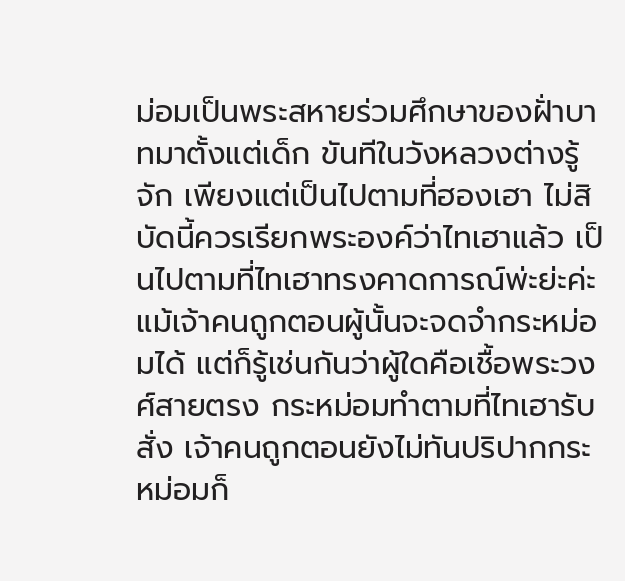ม่อมเป็นพระสหายร่วมศึกษาของฝั่าบาทมาตั้งแต่เด็ก ขันทีในวังหลวงต่างรู้จัก เพียงแต่เป็นไปตามที่ฮองเฮา ไม่สิ บัดนี้ควรเรียกพระองค์ว่าไทเฮาแล้ว เป็นไปตามที่ไทเฮาทรงคาดการณ์พ่ะย่ะค่ะ แม้เจ้าคนถูกตอนผู้นั้นจะจดจำกระหม่อมได้ แต่ก็รู้เช่นกันว่าผู้ใดคือเชื้อพระวงศ์สายตรง กระหม่อมทำตามที่ไทเฮารับสั่ง เจ้าคนถูกตอนยังไม่ทันปริปากกระหม่อมก็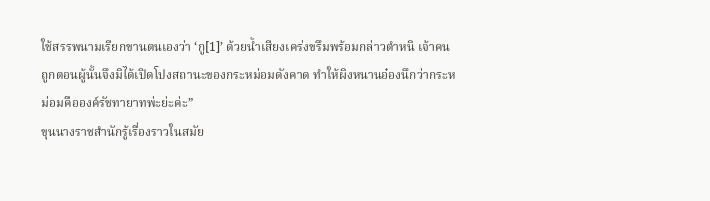ใช้สรรพนามเรียกขานตนเองว่า ‘กู[1]’ ด้วยน้ำเสียงเคร่งขรึมพร้อมกล่าวตำหนิ เจ้าคนถูกตอนผู้นั้นจึงมิได้เปิดโปงสถานะของกระหม่อมดังคาด ทำให้ผิงหนานอ๋องนึกว่ากระหม่อมคือองค์รัชทายาทพ่ะย่ะค่ะ”
ขุนนางราชสำนักรู้เรื่องราวในสมัย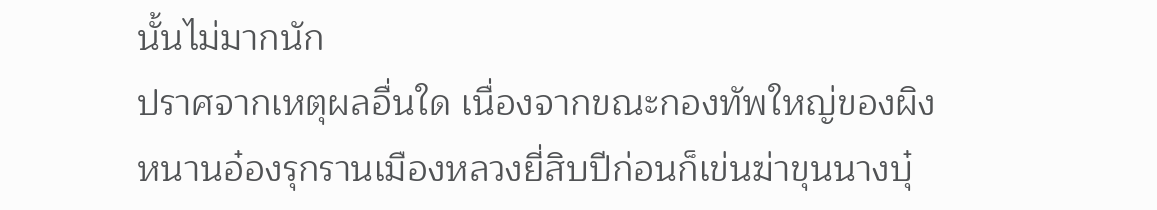นั้นไม่มากนัก
ปราศจากเหตุผลอื่นใด เนื่องจากขณะกองทัพใหญ่ของผิงหนานอ๋องรุกรานเมืองหลวงยี่สิบปีก่อนก็เข่นฆ่าขุนนางบุ๋